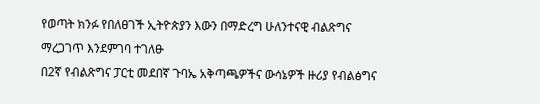የወጣት ክንፉ የበለፀገች ኢትዮጵያን እውን በማድረግ ሁለንተናዊ ብልጽግና ማረጋገጥ እንደምገባ ተገለፁ
በ2ኛ የብልጽግና ፓርቲ መደበኛ ጉባኤ አቅጣጫዎችና ውሳኔዎች ዙሪያ የብልፅግና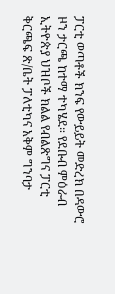ፓርቲ ወጣቶች ክንፍ የውይይት መድረክ በዳውሮ ዞን ታርጫ ከተማ ተካሄደ። የደቡብ ምዕራብ ኢትዮጵያ ህዝቦች ክልል የብልጽግና ፓርቲ ቅርጫፍ ጽ/ቤት ፓለቲካና አቅም ግንባታ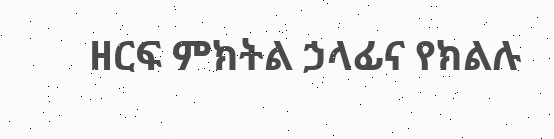ዘርፍ ምክትል ኃላፊና የክልሉ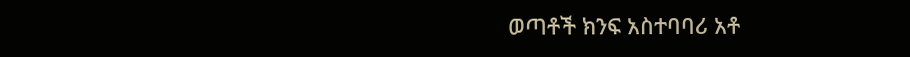ወጣቶች ክንፍ አስተባባሪ አቶ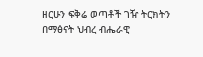ዘርሁን ፍቅሬ ወጣቶች ገዥ ትርክትን በማፅናት ህብረ ብሔራዊ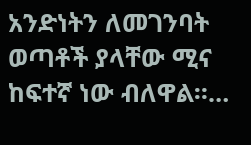አንድነትን ለመገንባት ወጣቶች ያላቸው ሚና ከፍተኛ ነው ብለዋል።…